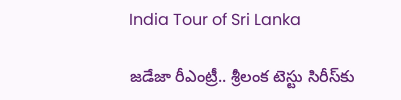India Tour of Sri Lanka

జడేజా రీఎంట్రీ.. శ్రీలంక టెస్టు సిరీస్‌కు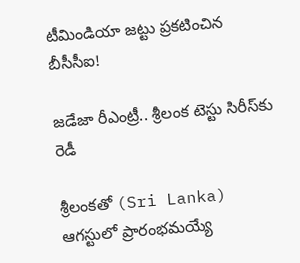టీమిండియా జట్టు ప్రకటించిన బీసీసీఐ!

జడేజా రీఎంట్రీ.. శ్రీలంక టెస్టు సిరీస్‌కు రెడీ

శ్రీలంకతో (Sri Lanka) ఆగస్టులో ప్రారంభమయ్యే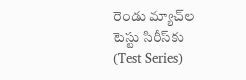రెండు మ్యాచ్‌ల టెస్టు సిరీస్‌కు (Test Series)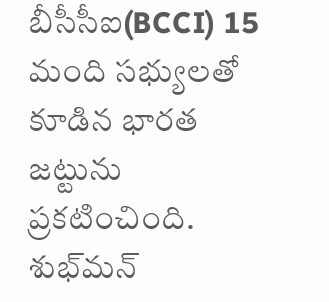బీసీసీఐ(BCCI) 15 మంది సభ్యులతో కూడిన భారత జట్టును ప్రకటించింది. శుభ్‌మన్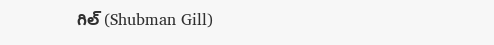గిల్ (Shubman Gill)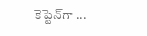కెప్టెన్‌గా ...